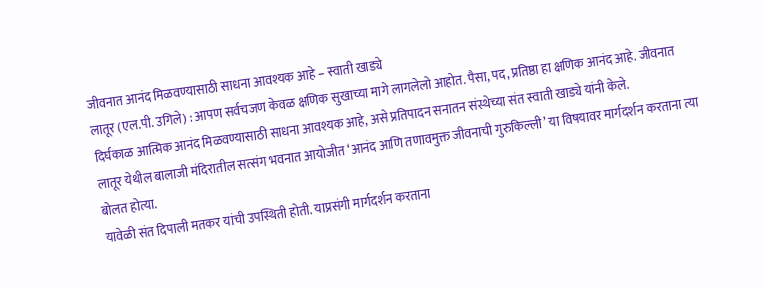जीवनात आनंद मिळवण्यासाठी साधना आवश्यक आहे – स्वाती खाड्ये
लातूर (एल.पी. उगिले) : आपण सर्वचजण केवळ क्षणिक सुखाच्या मागे लागलेलो आहोत. पैसा, पद, प्रतिष्ठा हा क्षणिक आनंद आहे. जीवनात दिर्घकाळ आत्मिक आनंद मिळवण्यासाठी साधना आवश्यक आहे, असे प्रतिपादन सनातन संस्थेच्या संत स्वाती खाड्ये यांनी केले.
लातूर येथील बालाजी मंदिरातील सत्संग भवनात आयोजीत ‘आनंद आणि तणावमुक्त जीवनाची गुरुकिल्ली’ या विषयावर मार्गदर्शन करताना त्या बोलत होत्या.
यावेळी संत दिपाली मतकर यांची उपस्थिती होती. याप्रसंगी मार्गदर्शन करताना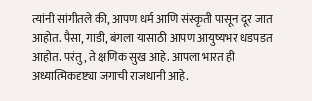त्यांनी सांगीतले की, आपण धर्म आणि संस्कृती पासून दूर जात आहोत. पैसा, गाडी, बंगला यासाठी आपण आयुष्यभर धडपडत आहोत. परंतु, ते क्षणिक सुख आहे. आपला भारत ही अध्यात्मिकदृष्ट्या जगाची राजधानी आहे.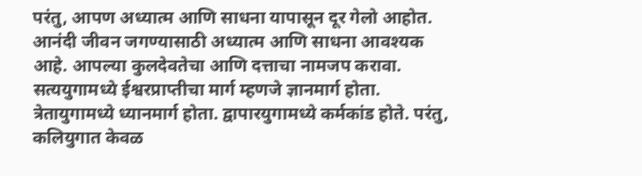परंतु, आपण अध्यात्म आणि साधना यापासून दूर गेलो आहोत.
आनंदी जीवन जगण्यासाठी अध्यात्म आणि साधना आवश्यक आहे. आपल्या कुलदेवतेचा आणि दत्ताचा नामजप करावा. सत्ययुगामध्ये ईश्वरप्राप्तीचा मार्ग म्हणजे ज्ञानमार्ग होता. त्रेतायुगामध्ये ध्यानमार्ग होता. द्वापारयुगामध्ये कर्मकांड होते. परंतु, कलियुगात केवळ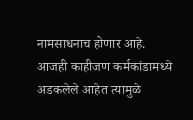नामसाधनाच होणार आहे.
आजही काहीजण कर्मकांडामध्ये अडकलेले आहेत त्यामुळे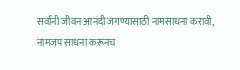सर्वांनी जीवन आनंदी जगण्यासाठी नामसाधना करावी, नामजप साधना करूनच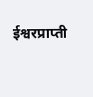ईश्वरप्राप्ती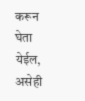करून घेता येईल, असेही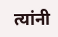त्यांनी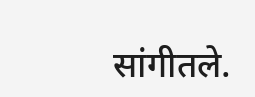सांगीतले.